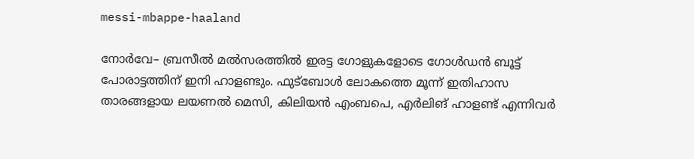messi-mbappe-haaland

നോര്‍വേ– ബ്രസീല്‍ മല്‍സരത്തില്‍ ഇരട്ട ഗോളുകളോടെ ഗോൾഡൻ ബൂട്ട് പോരാട്ടത്തിന് ഇനി ഹാളണ്ടും. ഫുട്ബോൾ ലോകത്തെ മൂന്ന് ഇതിഹാസ താരങ്ങളായ ലയണൽ മെസി, കിലിയൻ എംബപെ, എർലിങ് ഹാളണ്ട് എന്നിവർ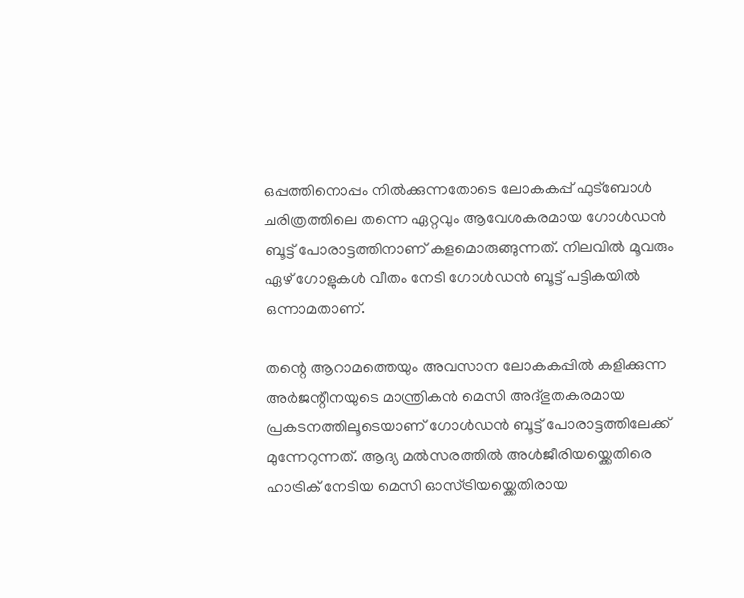ഒപ്പത്തിനൊപ്പം നിൽക്കുന്നതോടെ ലോകകപ്പ് ഫുട്ബോൾ ചരിത്രത്തിലെ തന്നെ ഏറ്റവും ആവേശകരമായ ഗോൾഡൻ ബൂട്ട് പോരാട്ടത്തിനാണ് കളമൊരുങ്ങുന്നത്. നിലവിൽ മൂവരും ഏഴ് ഗോളുകൾ വീതം നേടി ഗോൾഡൻ ബൂട്ട് പട്ടികയിൽ ഒന്നാമതാണ്.

തന്റെ ആറാമത്തെയും അവസാന ലോകകപ്പിൽ കളിക്കുന്ന അർജന്റീനയുടെ മാന്ത്രികൻ മെസി അദ്ഭുതകരമായ പ്രകടനത്തിലൂടെയാണ് ഗോൾഡൻ ബൂട്ട് പോരാട്ടത്തിലേക്ക് മുന്നേറുന്നത്. ആദ്യ മല്‍സരത്തില്‍ അള്‍ജീരിയയ്ക്കെതിരെ ഹാട്രിക് നേടിയ മെസി ഓസ്ട്രിയയ്ക്കെതിരായ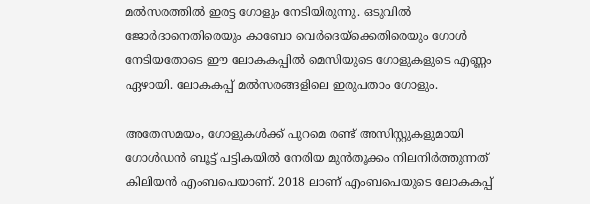മല്‍സരത്തില്‍ ഇരട്ട ഗോളും നേടിയിരുന്നു. ഒടുവില്‍ ജോര്‍ദാനെതിരെയും കാബോ വെര്‍ദെയ്ക്കെതിരെയും ഗോള്‍ നേടിയതോടെ ഈ ലോകകപ്പില്‍ മെസിയുടെ ഗോളുകളുടെ എണ്ണം ഏഴായി. ലോകകപ്പ് മല്‍സരങ്ങളിലെ ഇരുപതാം ഗോളും.

അതേസമയം, ഗോളുകൾക്ക് പുറമെ രണ്ട് അസിസ്റ്റുകളുമായി ഗോൾഡൻ ബൂട്ട് പട്ടികയിൽ നേരിയ മുൻതൂക്കം നിലനിർത്തുന്നത് കിലിയന്‍ എംബപെയാണ്. 2018 ലാണ് എംബപെയുടെ ലോകകപ്പ്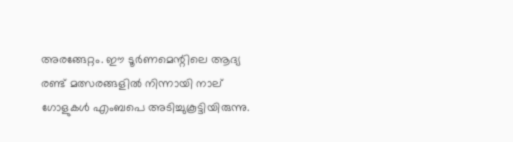അരങ്ങേറ്റം. ഈ ടൂർണമെന്റിലെ ആദ്യ രണ്ട് മത്സരങ്ങളിൽ നിന്നായി നാല് ഗോളുകൾ എംബപെ അടിച്ചുകൂട്ടിയിരുന്നു.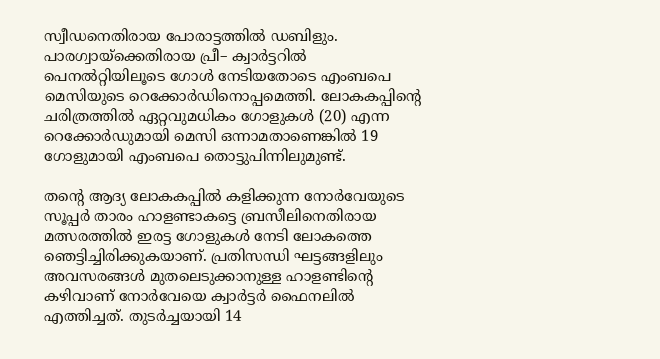സ്വീഡനെതിരായ പോരാട്ടത്തില്‍ ഡബിളും. പാരഗ്വായ്ക്കെതിരായ പ്രീ– ക്വാര്‍ട്ടറില്‍ പെനല്‍റ്റിയിലൂടെ ഗോള്‍ നേടിയതോടെ എംബപെ മെസിയുടെ റെക്കോര്‍ഡിനൊപ്പമെത്തി. ലോകകപ്പിന്‍റെ ചരിത്രത്തില്‍ ഏറ്റവുമധികം ഗോളുകള്‍ (20) എന്ന റെക്കോര്‍ഡുമായി മെസി ഒന്നാമതാണെങ്കില്‍ 19 ഗോളുമായി എംബപെ തൊട്ടുപിന്നിലുമുണ്ട്.

തന്റെ ആദ്യ ലോകകപ്പിൽ കളിക്കുന്ന നോർവേയുടെ സൂപ്പർ താരം ഹാളണ്ടാകട്ടെ ബ്രസീലിനെതിരായ മത്സരത്തിൽ ഇരട്ട ഗോളുകൾ നേടി ലോകത്തെ ഞെട്ടിച്ചിരിക്കുകയാണ്. പ്രതിസന്ധി ഘട്ടങ്ങളിലും അവസരങ്ങൾ മുതലെടുക്കാനുള്ള ഹാളണ്ടിന്‍റെ കഴിവാണ് നോർവേയെ ക്വാർട്ടർ ഫൈനലിൽ എത്തിച്ചത്. തുടർച്ചയായി 14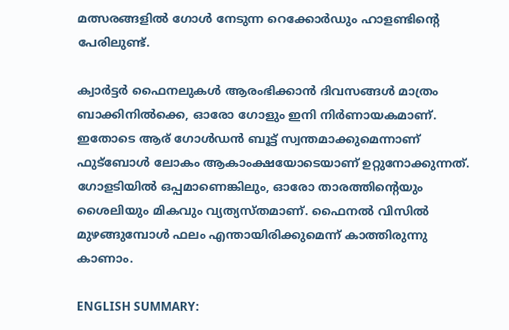മത്സരങ്ങളിൽ ഗോൾ നേടുന്ന റെക്കോർഡും ഹാളണ്ടിന്റെ പേരിലുണ്ട്.

ക്വാർട്ടർ ഫൈനലുകൾ ആരംഭിക്കാൻ ദിവസങ്ങൾ മാത്രം ബാക്കിനിൽക്കെ, ഓരോ ഗോളും ഇനി നിർണായകമാണ്. ഇതോടെ ആര് ഗോൾഡൻ ബൂട്ട് സ്വന്തമാക്കുമെന്നാണ് ഫുട്ബോൾ ലോകം ആകാംക്ഷയോടെയാണ് ഉറ്റുനോക്കുന്നത്. ഗോളടിയിൽ ഒപ്പമാണെങ്കിലും, ഓരോ താരത്തിന്റെയും ശൈലിയും മികവും വ്യത്യസ്തമാണ്. ഫൈനൽ വിസിൽ മുഴങ്ങുമ്പോൾ ഫലം എന്തായിരിക്കുമെന്ന് കാത്തിരുന്നു കാണാം.

ENGLISH SUMMARY: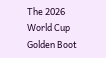The 2026 World Cup Golden Boot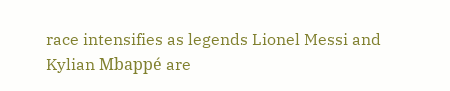race intensifies as legends Lionel Messi and Kylian Mbappé are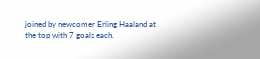joined by newcomer Erling Haaland at the top with 7 goals each.